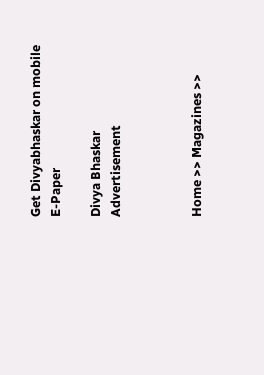Get Divyabhaskar on mobile   E-Paper

Divya Bhaskar
Advertisement



Home >> Magazines >>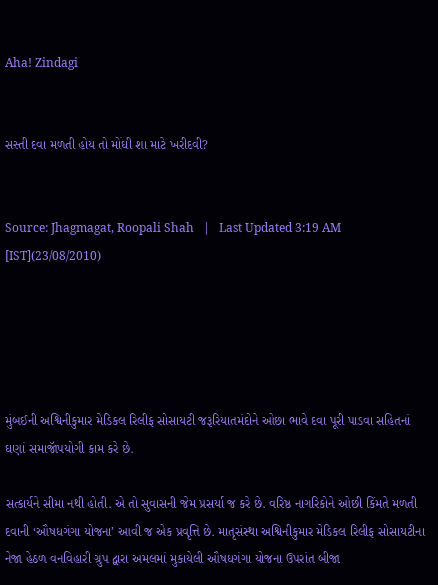Aha! Zindagi


સસ્તી દવા મળતી હોય તો મોંઘી શા માટે ખરીદવી?


Source: Jhagmagat, Roopali Shah   |   Last Updated 3:19 AM [IST](23/08/2010)





મુંબઈની અશ્વિનીકુમાર મેડિકલ રિલીફ સોસાયટી જરૂરિયાતમંદોને ઓછા ભાવે દવા પૂરી પાડવા સહિતનાં ઘણાં સમાજૉપયોગી કામ કરે છે.

સત્કાર્યને સીમા નથી હોતી. એ તો સુવાસની જેમ પ્રસર્યા જ કરે છે. વરિષ્ઠ નાગરિકોને ઓછી કિંમતે મળતી દવાની ‘ઔષધગંગા યોજના’ આવી જ એક પ્રવૃત્તિ છે. માતૃસંસ્થા અશ્વિનીકુમાર મેડિકલ રિલીફ સોસાયટીના નેજા હેઠળ વનવિહારી ગ્રુપ દ્વારા અમલમાં મુકાયેલી ઔષધગંગા યોજના ઉપરાંત બીજા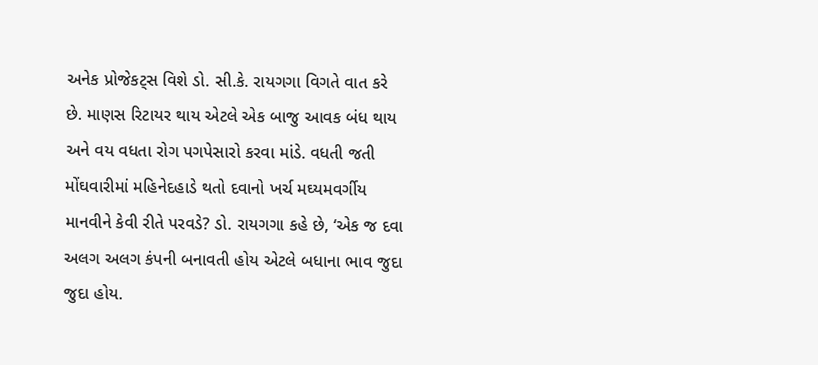અનેક પ્રોજેકટ્સ વિશે ડો. સી.કે. રાયગગા વિગતે વાત કરે છે. માણસ રિટાયર થાય એટલે એક બાજુ આવક બંધ થાય અને વય વધતા રોગ પગપેસારો કરવા માંડે. વધતી જતી મોંઘવારીમાં મહિનેદહાડે થતો દવાનો ખર્ચ મઘ્યમવર્ગીય માનવીને કેવી રીતે પરવડે? ડો. રાયગગા કહે છે, ‘એક જ દવા અલગ અલગ કંપની બનાવતી હોય એટલે બધાના ભાવ જુદા જુદા હોય.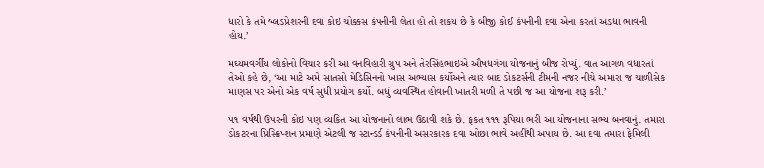ધારો કે તમે બ્લડપ્રેશરની દવા કોઇ ચોક્કસ કંપનીની લેતા હો તો શકય છે કે બીજી કોઈ કંપનીની દવા એના કરતાં અડધા ભાવની હોય.’

મઘ્યમવર્ગીય લોકોનો વિચાર કરી આ વનવિહારી ગ્રુપ અને તેરસિંહભાઇએ ઔષધગંગા યોજનાનું બીજ રોપ્યું. વાત આગળ વધારતાં તેઓ કહે છે, ‘આ માટે અમે સાતસો મેડિસિનનો ખાસ અભ્યાસ કર્યોઅને ત્યાર બાદ ડોકટર્સની ટીમની નજર નીચે અમારા જ ચાળીસેક માણસ પર એનો એક વર્ષ સુધી પ્રયોગ કર્યો. બધું વ્યવસ્થિત હોવાની ખાતરી મળી તે પછી જ આ યોજના શરૂ કરી.’

૫૧ વર્ષથી ઉપરની કોઇ પણ વ્યકિત આ યોજનાનો લાભ ઉઠાવી શકે છે. ફકત ૧૧૧ રૂપિયા ભરી આ યોજનાના સભ્ય બનવાનું. તમારા ડોકટરના પ્રિસ્ક્રિપ્શન પ્રમાણે એટલી જ સ્ટાન્ડર્ડ કંપનીની અસરકારક દવા ઓછા ભાવે અહીંથી અપાય છે. આ દવા તમારા ફેમિલી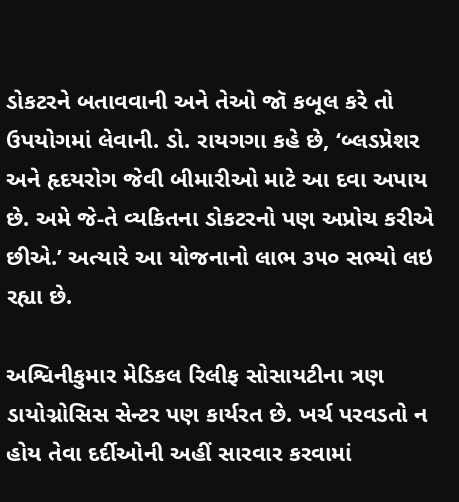ડોકટરને બતાવવાની અને તેઓ જૉ કબૂલ કરે તો ઉપયોગમાં લેવાની. ડો. રાયગગા કહે છે, ‘બ્લડપ્રેશર અને હૃદયરોગ જેવી બીમારીઓ માટે આ દવા અપાય છે. અમે જે-તે વ્યકિતના ડોકટરનો પણ અપ્રોચ કરીએ છીએ.’ અત્યારે આ યોજનાનો લાભ ૩૫૦ સભ્યો લઇ રહ્યા છે.

અશ્વિનીકુમાર મેડિકલ રિલીફ સોસાયટીના ત્રણ ડાયોગ્નોસિસ સેન્ટર પણ કાર્યરત છે. ખર્ચ પરવડતો ન હોય તેવા દર્દીઓની અહીં સારવાર કરવામાં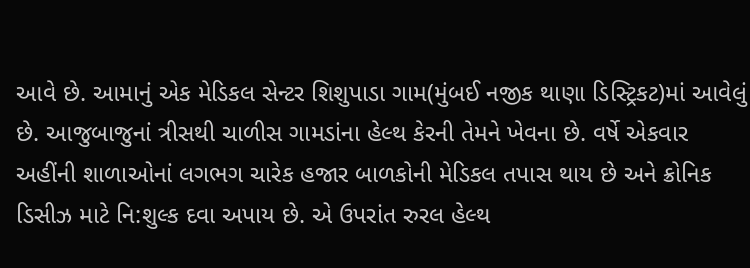આવે છે. આમાનું એક મેડિકલ સેન્ટર શિશુપાડા ગામ(મુંબઈ નજીક થાણા ડિસ્ટ્રિકટ)માં આવેલું છે. આજુબાજુનાં ત્રીસથી ચાળીસ ગામડાંના હેલ્થ કેરની તેમને ખેવના છે. વર્ષે એકવાર અહીંની શાળાઓનાં લગભગ ચારેક હજાર બાળકોની મેડિકલ તપાસ થાય છે અને ક્રોનિક ડિસીઝ માટે નિ:શુલ્ક દવા અપાય છે. એ ઉપરાંત રુરલ હેલ્થ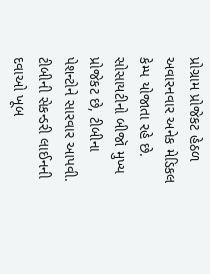પ્રોગ્રામ પ્રોજેકટ હેઠળ અવારનવાર અનેક મેડિકલ કેમ્પ યોજાતા રહે છે. સોસાયટીનો બીજૉ મુખ્ય પ્રોજેકટ છે, ટીબીના પેશન્ટોને સારવાર આપવી. ટીબીની સેકન્ડરી લાઈનની દવાઓ ખૂબ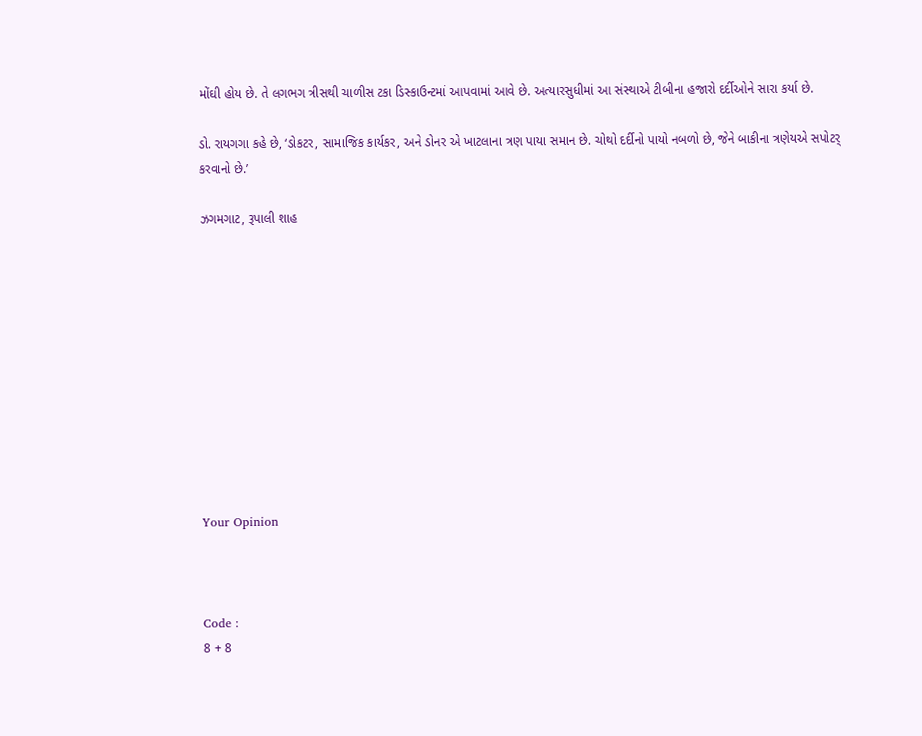મોંઘી હોય છે. તે લગભગ ત્રીસથી ચાળીસ ટકા ડિસ્કાઉન્ટમાં આપવામાં આવે છે. અત્યારસુધીમાં આ સંસ્થાએ ટીબીના હજારો દર્દીઓને સારા કર્યા છે.

ડો. રાયગગા કહે છે, ‘ડોકટર, સામાજિક કાર્યકર, અને ડોનર એ ખાટલાના ત્રણ પાયા સમાન છે. ચોથો દર્દીનો પાયો નબળો છે, જેને બાકીના ત્રણેયએ સપોટર્ કરવાનો છે.’

ઝગમગાટ, રૂપાલી શાહ











Your Opinion



Code :
8 + 8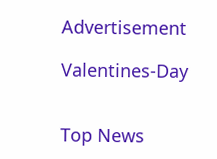Advertisement

Valentines-Day


Top News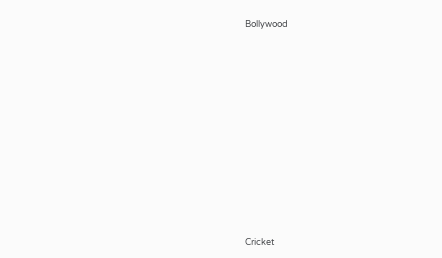Bollywood











Cricket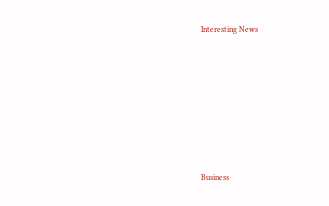Interesting News











Business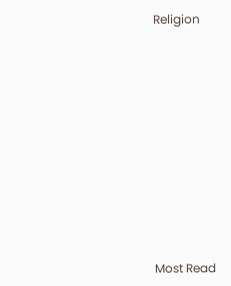Religion











Most Read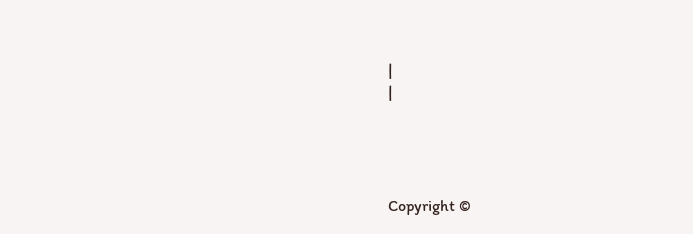|
|




Copyright ©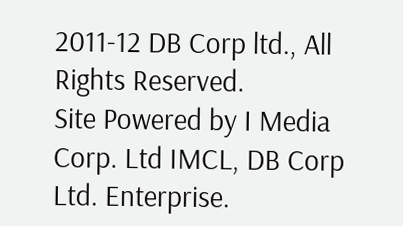2011-12 DB Corp ltd., All Rights Reserved.
Site Powered by I Media Corp. Ltd IMCL, DB Corp Ltd. Enterprise.